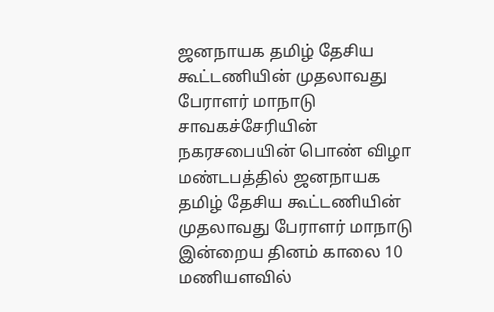ஜனநாயக தமிழ் தேசிய கூட்டணியின் முதலாவது பேராளர் மாநாடு
சாவகச்சேரியின் நகரசபையின் பொண் விழா மண்டபத்தில் ஜனநாயக தமிழ் தேசிய கூட்டணியின் முதலாவது பேராளர் மாநாடு இன்றைய தினம் காலை 10 மணியளவில்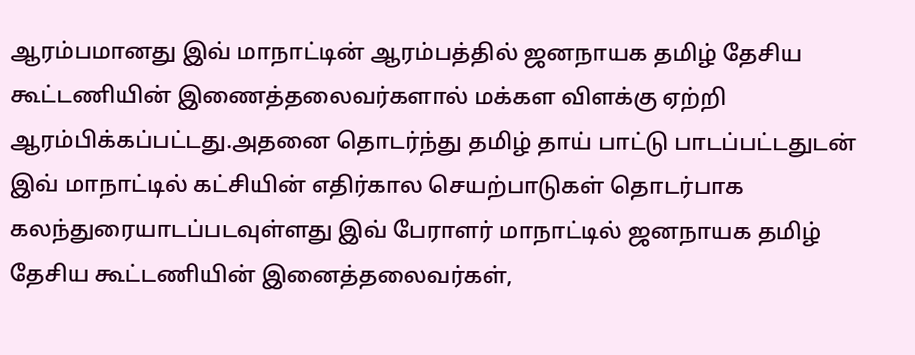ஆரம்பமானது இவ் மாநாட்டின் ஆரம்பத்தில் ஜனநாயக தமிழ் தேசிய கூட்டணியின் இணைத்தலைவர்களால் மக்கள விளக்கு ஏற்றி ஆரம்பிக்கப்பட்டது.அதனை தொடர்ந்து தமிழ் தாய் பாட்டு பாடப்பட்டதுடன் இவ் மாநாட்டில் கட்சியின் எதிர்கால செயற்பாடுகள் தொடர்பாக கலந்துரையாடப்படவுள்ளது இவ் பேராளர் மாநாட்டில் ஜனநாயக தமிழ் தேசிய கூட்டணியின் இனைத்தலைவர்கள்,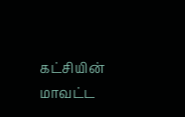கட்சியின் மாவட்ட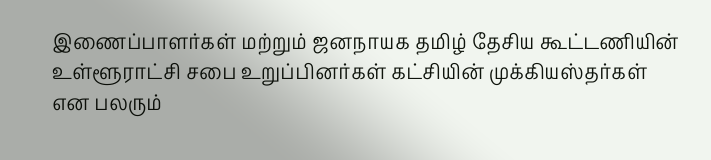இணைப்பாளர்கள் மற்றும் ஜனநாயக தமிழ் தேசிய கூட்டணியின் உள்ளூராட்சி சபை உறுப்பினர்கள் கட்சியின் முக்கியஸ்தர்கள் என பலரும்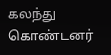கலந்து கொண்டனர்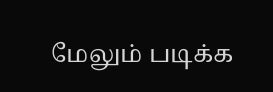மேலும் படிக்க